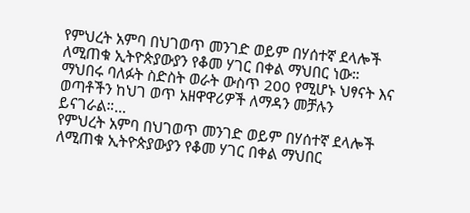የምህረት አምባ በህገወጥ መንገድ ወይም በሃሰተኛ ደላሎች ለሚጠቁ ኢትዮጵያውያን የቆመ ሃገር በቀል ማህበር ነው። ማህበሩ ባለፉት ስድስት ወራት ውስጥ 200 የሚሆኑ ህፃናት እና ወጣቶችን ከህገ ወጥ አዘዋዋሪዎች ለማዳን መቻሉን ይናገራል።…
የምህረት አምባ በህገወጥ መንገድ ወይም በሃሰተኛ ደላሎች ለሚጠቁ ኢትዮጵያውያን የቆመ ሃገር በቀል ማህበር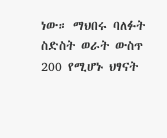ነው። ማህበሩ ባለፉት ስድስት ወራት ውስጥ 200 የሚሆኑ ህፃናት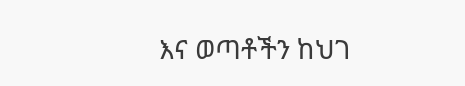እና ወጣቶችን ከህገ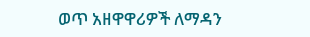ወጥ አዘዋዋሪዎች ለማዳን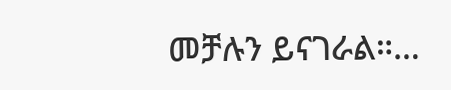መቻሉን ይናገራል።…